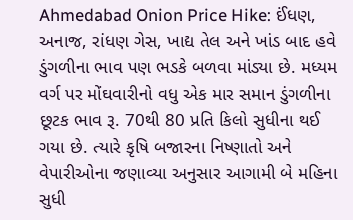Ahmedabad Onion Price Hike: ઈંધણ, અનાજ, રાંધણ ગેસ, ખાદ્ય તેલ અને ખાંડ બાદ હવે ડુંગળીના ભાવ પણ ભડકે બળવા માંડ્યા છે. મધ્યમ વર્ગ પર મોંઘવારીનો વધુ એક માર સમાન ડુંગળીના છૂટક ભાવ રૂ. 70થી 80 પ્રતિ કિલો સુધીના થઈ ગયા છે. ત્યારે કૃષિ બજારના નિષ્ણાતો અને વેપારીઓના જણાવ્યા અનુસાર આગામી બે મહિના સુધી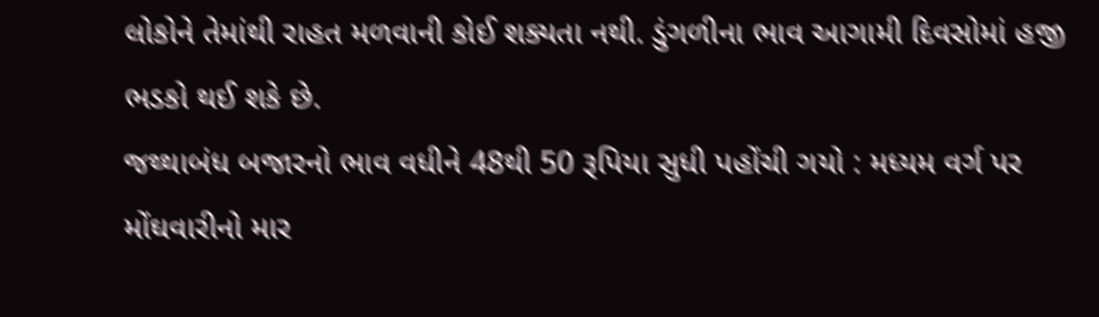લોકોને તેમાંથી રાહત મળવાની કોઈ શક્યતા નથી. ડુંગળીના ભાવ આગામી દિવસોમાં હજી ભડકો થઈ શકે છે.
જથ્થાબંધ બજારનો ભાવ વધીને 48થી 50 રૂપિયા સુધી પહોંચી ગયો : મધ્યમ વર્ગ પર મોંઘવારીનો માર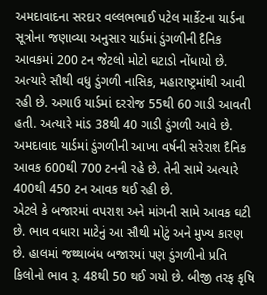અમદાવાદના સરદાર વલ્લભભાઈ પટેલ માર્કેટના યાર્ડના સૂત્રોના જણાવ્યા અનુસાર યાર્ડમાં ડુંગળીની દૈનિક આવકમાં 200 ટન જેટલો મોટો ઘટાડો નોંધાયો છે. અત્યારે સૌથી વધુ ડુંગળી નાસિક, મહારાષ્ટ્રમાંથી આવી રહી છે. અગાઉ યાર્ડમાં દરરોજ 55થી 60 ગાડી આવતી હતી. અત્યારે માંડ 38થી 40 ગાડી ડુંગળી આવે છે. અમદાવાદ યાર્ડમાં ડુંગળીની આખા વર્ષની સરેરાશ દૈનિક આવક 600થી 700 ટનની રહે છે. તેની સામે અત્યારે 400થી 450 ટન આવક થઈ રહી છે.
એટલે કે બજારમાં વપરાશ અને માંગની સામે આવક ઘટી છે. ભાવ વધારા માટેનું આ સૌથી મોટું અને મુખ્ય કારણ છે. હાલમાં જથ્થાબંધ બજારમાં પણ ડુંગળીનો પ્રતિ કિલોનો ભાવ રૂ. 48થી 50 થઈ ગયો છે. બીજી તરફ કૃષિ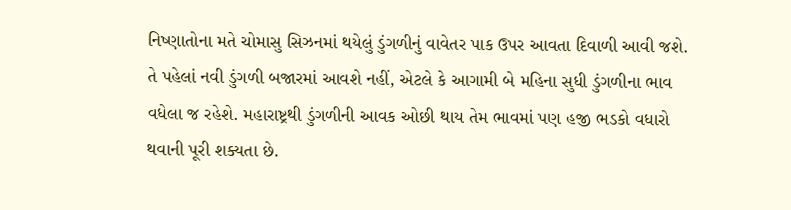નિષ્ણાતોના મતે ચોમાસુ સિઝનમાં થયેલું ડુંગળીનું વાવેતર પાક ઉપર આવતા દિવાળી આવી જશે. તે પહેલાં નવી ડુંગળી બજારમાં આવશે નહીં, એટલે કે આગામી બે મહિના સુધી ડુંગળીના ભાવ વધેલા જ રહેશે. મહારાષ્ટ્રથી ડુંગળીની આવક ઓછી થાય તેમ ભાવમાં પણ હજી ભડકો વધારો થવાની પૂરી શક્યતા છે.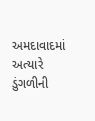અમદાવાદમાં અત્યારે ડુંગળીની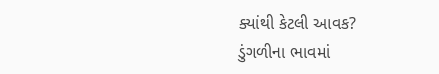ક્યાંથી કેટલી આવક?
ડુંગળીના ભાવમાં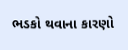ભડકો થવાના કારણો